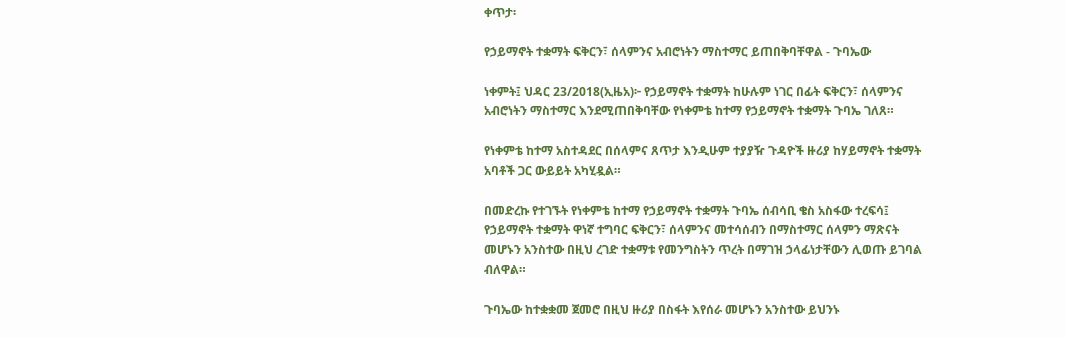ቀጥታ፡

የኃይማኖት ተቋማት ፍቅርን፣ ሰላምንና አብሮነትን ማስተማር ይጠበቅባቸዋል - ጉባኤው

ነቀምት፤ ህዳር 23/2018(ኢዜአ)፦ የኃይማኖት ተቋማት ከሁሉም ነገር በፊት ፍቅርን፣ ሰላምንና አብሮነትን ማስተማር እንደሚጠበቅባቸው የነቀምቴ ከተማ የኃይማኖት ተቋማት ጉባኤ ገለጸ።

የነቀምቴ ከተማ አስተዳደር በሰላምና ጸጥታ እንዲሁም ተያያዥ ጉዳዮች ዙሪያ ከሃይማኖት ተቋማት አባቶች ጋር ውይይት አካሂዷል።

በመድረኩ የተገኙት የነቀምቴ ከተማ የኃይማኖት ተቋማት ጉባኤ ሰብሳቢ ቄስ አስፋው ተረፍሳ፤ የኃይማኖት ተቋማት ዋነኛ ተግባር ፍቅርን፣ ሰላምንና መተሳሰብን በማስተማር ሰላምን ማጽናት መሆኑን አንስተው በዚህ ረገድ ተቋማቱ የመንግስትን ጥረት በማገዝ ኃላፊነታቸውን ሊወጡ ይገባል ብለዋል።

ጉባኤው ከተቋቋመ ጀመሮ በዚህ ዙሪያ በስፋት እየሰራ መሆኑን አንስተው ይህንኑ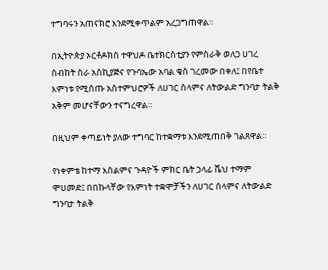ተግባሩን አጠናክሮ እንደሚቀጥልም አረጋግጠዋል።

በኢትዮጵያ ኦርቶዶክስ ተዋህዶ ቤተክርስቲያን የምስራቅ ወለጋ ሀገረ ስብከት ስራ አስኪያጅና የጉባኤው አባል ቄስ ገረመው በቀለ፤ በየቤተ እምነቱ የሚሰጡ አስተምህሮዎች ለሀገር ሰላምና ለትውልድ ግንባታ ትልቅ አቅም መሆናቸውን ተናግረዋል።

በዚህም ቀጣይነት ያለው ተግባር ከተቋማቱ እንደሚጠበቅ ገልጸዋል።

የነቀምቴ ከተማ እስልምና ጉዳዮች ምክር ቤት ኃላፊ ሼህ ተማም ሞሀመድ፤ በበኩላቸው የእምነት ተቋሞቻችን ለሀገር ሰላምና ለትውልድ ግንባታ ትልቅ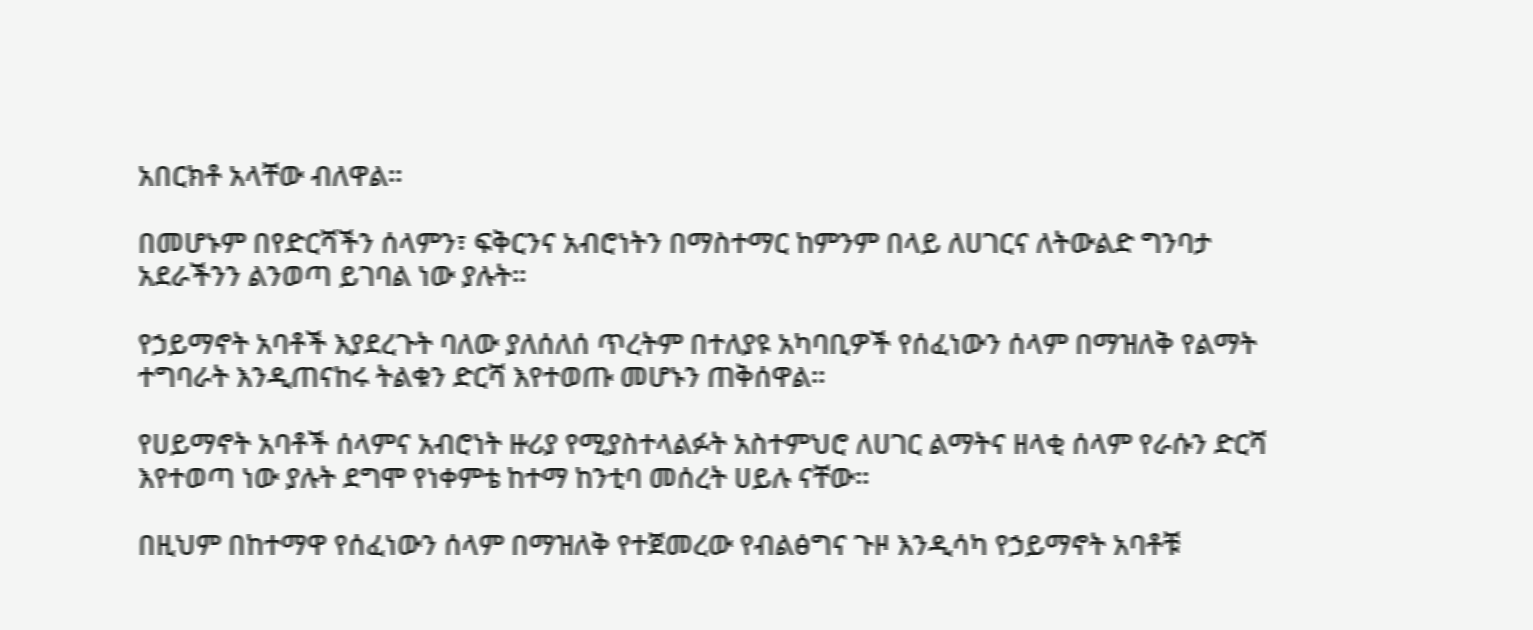አበርክቶ አላቸው ብለዋል።

በመሆኑም በየድርሻችን ሰላምን፣ ፍቅርንና አብሮነትን በማስተማር ከምንም በላይ ለሀገርና ለትውልድ ግንባታ አደራችንን ልንወጣ ይገባል ነው ያሉት።

የኃይማኖት አባቶች እያደረጉት ባለው ያለሰለሰ ጥረትም በተለያዩ አካባቢዎች የሰፈነውን ሰላም በማዝለቅ የልማት ተግባራት እንዲጠናከሩ ትልቁን ድርሻ እየተወጡ መሆኑን ጠቅሰዋል።

የሀይማኖት አባቶች ሰላምና አብሮነት ዙሪያ የሚያስተላልፉት አስተምህሮ ለሀገር ልማትና ዘላቂ ሰላም የራሱን ድርሻ እየተወጣ ነው ያሉት ደግሞ የነቀምቴ ከተማ ከንቲባ መሰረት ሀይሉ ናቸው።

በዚህም በከተማዋ የሰፈነውን ሰላም በማዝለቅ የተጀመረው የብልፅግና ጉዞ እንዲሳካ የኃይማኖት አባቶቹ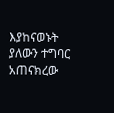እያከናወኑት ያለውን ተግባር አጠናክረው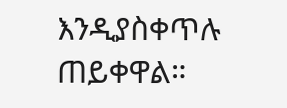እንዲያስቀጥሉ ጠይቀዋል።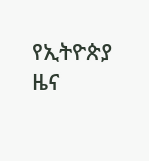የኢትዮጵያ ዜና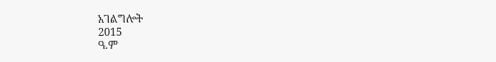አገልግሎት
2015
ዓ.ም